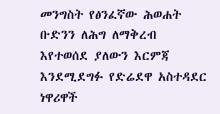መንግስት የፅንፈኛው ሕወሐት ቡድንን ለሕግ ለማቅረብ እየተወሰደ ያለውን እርምጃ እንደሚደግፉ የድሬደዋ አስተዳደር ነዋሪዋች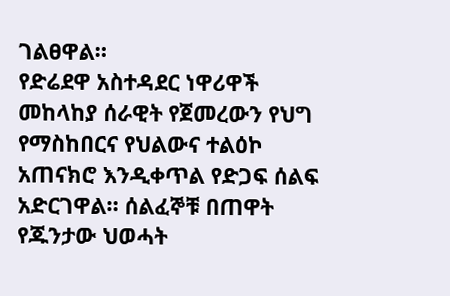ገልፀዋል።
የድሬደዋ አስተዳደር ነዋሪዋች መከላከያ ሰራዊት የጀመረውን የህግ የማስከበርና የህልውና ተልዕኮ አጠናክሮ እንዲቀጥል የድጋፍ ሰልፍ አድርገዋል። ሰልፈኞቹ በጠዋት የጁንታው ህወሓት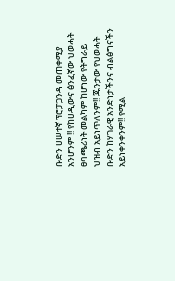ቡድን ሀሠተኛ ፕሮፓጋንዳ መጠቀሚያ አንሆንም !! የከሀዲውና ፅንፈኛው ህወሓት ፀባጫሪነት መልካም ከሆነው የትግራይ ህዝብ አይነጥለንም!! ጁንታው የህወሓት ቡድን ከሃገራዊ አንድነታችንና ብልፅግናችን አይነቀንቀንም!! የሚል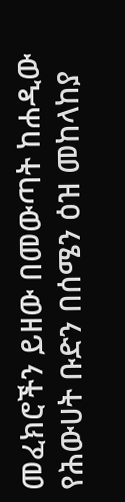መፈክሮችን ይዘው በመውጣት ከሐዲው የሕውሀት ቡድን በሰሜን ዕዝ መከላከያ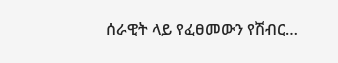ሰራዊት ላይ የፈፀመውን የሽብር…